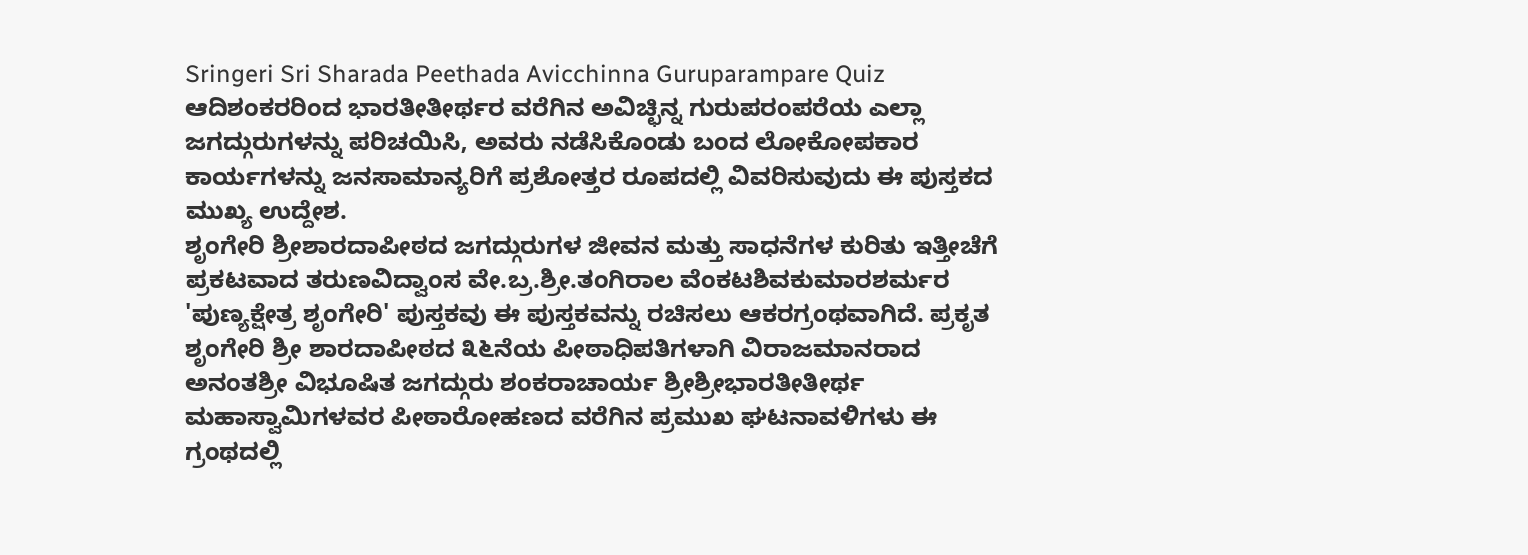Sringeri Sri Sharada Peethada Avicchinna Guruparampare Quiz
ಆದಿಶಂಕರರಿಂದ ಭಾರತೀತೀರ್ಥರ ವರೆಗಿನ ಅವಿಚ್ಛಿನ್ನ ಗುರುಪರಂಪರೆಯ ಎಲ್ಲಾ ಜಗದ್ಗುರುಗಳನ್ನು ಪರಿಚಯಿಸಿ, ಅವರು ನಡೆಸಿಕೊಂಡು ಬಂದ ಲೋಕೋಪಕಾರ ಕಾರ್ಯಗಳನ್ನು ಜನಸಾಮಾನ್ಯರಿಗೆ ಪ್ರಶೋತ್ತರ ರೂಪದಲ್ಲಿ ವಿವರಿಸುವುದು ಈ ಪುಸ್ತಕದ ಮುಖ್ಯ ಉದ್ದೇಶ.
ಶೃಂಗೇರಿ ಶ್ರೀಶಾರದಾಪೀಠದ ಜಗದ್ಗುರುಗಳ ಜೀವನ ಮತ್ತು ಸಾಧನೆಗಳ ಕುರಿತು ಇತ್ತೀಚೆಗೆ ಪ್ರಕಟವಾದ ತರುಣವಿದ್ವಾಂಸ ವೇ.ಬ್ರ.ಶ್ರೀ.ತಂಗಿರಾಲ ವೆಂಕಟಶಿವಕುಮಾರಶರ್ಮರ 'ಪುಣ್ಯಕ್ಷೇತ್ರ ಶೃಂಗೇರಿ' ಪುಸ್ತಕವು ಈ ಪುಸ್ತಕವನ್ನು ರಚಿಸಲು ಆಕರಗ್ರಂಥವಾಗಿದೆ. ಪ್ರಕೃತ ಶೃಂಗೇರಿ ಶ್ರೀ ಶಾರದಾಪೀಠದ ೩೬ನೆಯ ಪೀಠಾಧಿಪತಿಗಳಾಗಿ ವಿರಾಜಮಾನರಾದ ಅನಂತಶ್ರೀ ವಿಭೂಷಿತ ಜಗದ್ಗುರು ಶಂಕರಾಚಾರ್ಯ ಶ್ರೀಶ್ರೀಭಾರತೀತೀರ್ಥ ಮಹಾಸ್ವಾಮಿಗಳವರ ಪೀಠಾರೋಹಣದ ವರೆಗಿನ ಪ್ರಮುಖ ಘಟನಾವಳಿಗಳು ಈ ಗ್ರಂಥದಲ್ಲಿ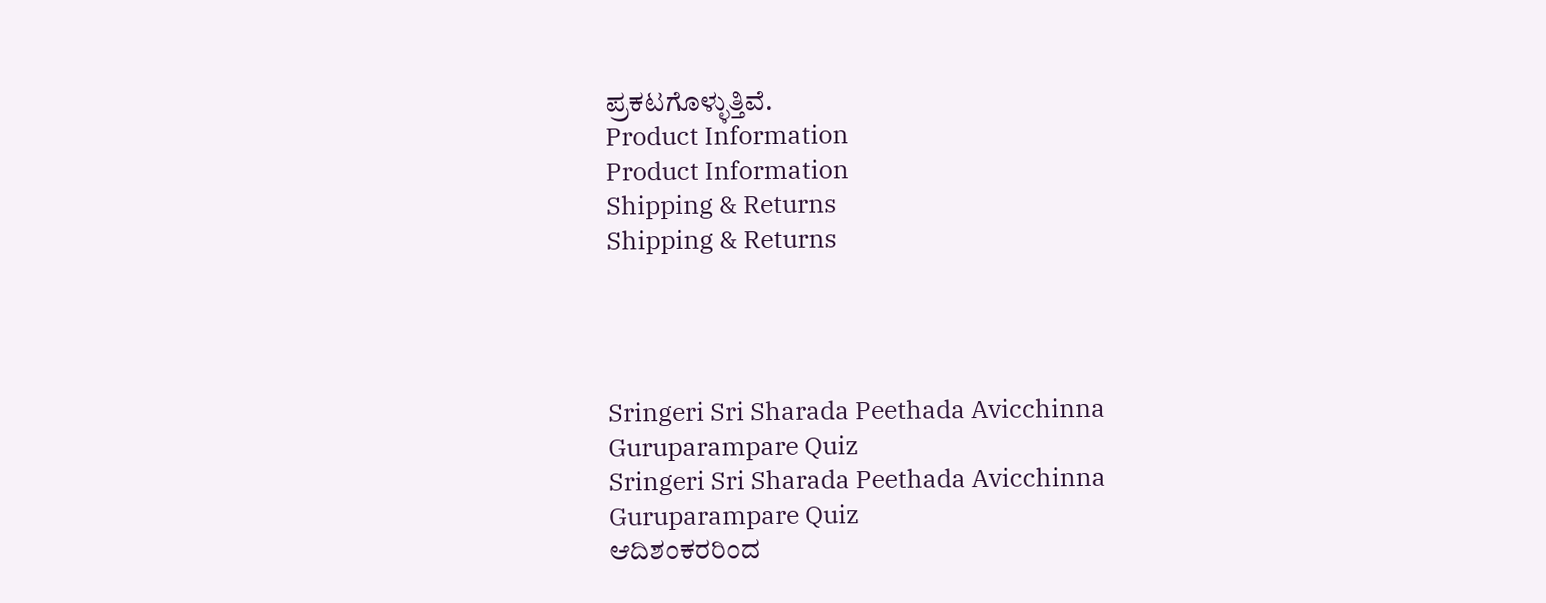ಪ್ರಕಟಗೊಳ್ಳುತ್ತಿವೆ.
Product Information
Product Information
Shipping & Returns
Shipping & Returns




Sringeri Sri Sharada Peethada Avicchinna Guruparampare Quiz
Sringeri Sri Sharada Peethada Avicchinna Guruparampare Quiz
ಆದಿಶಂಕರರಿಂದ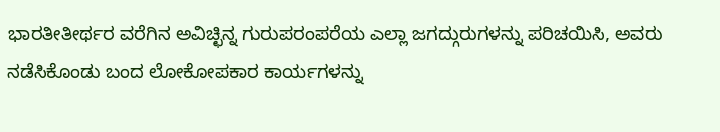ಭಾರತೀತೀರ್ಥರ ವರೆಗಿನ ಅವಿಚ್ಛಿನ್ನ ಗುರುಪರಂಪರೆಯ ಎಲ್ಲಾ ಜಗದ್ಗುರುಗಳನ್ನು ಪರಿಚಯಿಸಿ, ಅವರು ನಡೆಸಿಕೊಂಡು ಬಂದ ಲೋಕೋಪಕಾರ ಕಾರ್ಯಗಳನ್ನು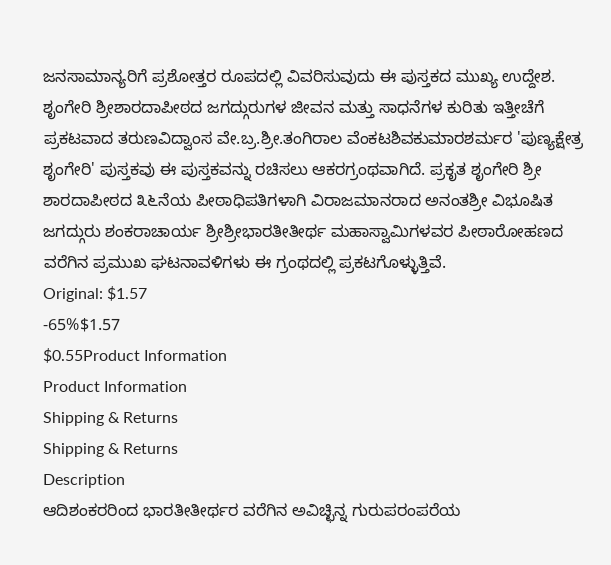ಜನಸಾಮಾನ್ಯರಿಗೆ ಪ್ರಶೋತ್ತರ ರೂಪದಲ್ಲಿ ವಿವರಿಸುವುದು ಈ ಪುಸ್ತಕದ ಮುಖ್ಯ ಉದ್ದೇಶ.
ಶೃಂಗೇರಿ ಶ್ರೀಶಾರದಾಪೀಠದ ಜಗದ್ಗುರುಗಳ ಜೀವನ ಮತ್ತು ಸಾಧನೆಗಳ ಕುರಿತು ಇತ್ತೀಚೆಗೆ ಪ್ರಕಟವಾದ ತರುಣವಿದ್ವಾಂಸ ವೇ.ಬ್ರ.ಶ್ರೀ.ತಂಗಿರಾಲ ವೆಂಕಟಶಿವಕುಮಾರಶರ್ಮರ 'ಪುಣ್ಯಕ್ಷೇತ್ರ ಶೃಂಗೇರಿ' ಪುಸ್ತಕವು ಈ ಪುಸ್ತಕವನ್ನು ರಚಿಸಲು ಆಕರಗ್ರಂಥವಾಗಿದೆ. ಪ್ರಕೃತ ಶೃಂಗೇರಿ ಶ್ರೀ ಶಾರದಾಪೀಠದ ೩೬ನೆಯ ಪೀಠಾಧಿಪತಿಗಳಾಗಿ ವಿರಾಜಮಾನರಾದ ಅನಂತಶ್ರೀ ವಿಭೂಷಿತ ಜಗದ್ಗುರು ಶಂಕರಾಚಾರ್ಯ ಶ್ರೀಶ್ರೀಭಾರತೀತೀರ್ಥ ಮಹಾಸ್ವಾಮಿಗಳವರ ಪೀಠಾರೋಹಣದ ವರೆಗಿನ ಪ್ರಮುಖ ಘಟನಾವಳಿಗಳು ಈ ಗ್ರಂಥದಲ್ಲಿ ಪ್ರಕಟಗೊಳ್ಳುತ್ತಿವೆ.
Original: $1.57
-65%$1.57
$0.55Product Information
Product Information
Shipping & Returns
Shipping & Returns
Description
ಆದಿಶಂಕರರಿಂದ ಭಾರತೀತೀರ್ಥರ ವರೆಗಿನ ಅವಿಚ್ಛಿನ್ನ ಗುರುಪರಂಪರೆಯ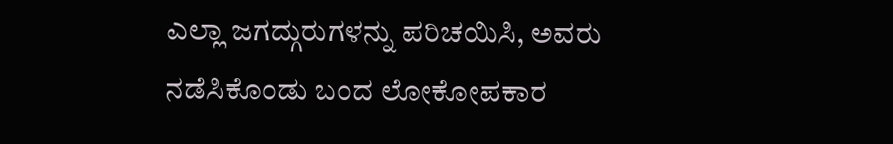ಎಲ್ಲಾ ಜಗದ್ಗುರುಗಳನ್ನು ಪರಿಚಯಿಸಿ, ಅವರು ನಡೆಸಿಕೊಂಡು ಬಂದ ಲೋಕೋಪಕಾರ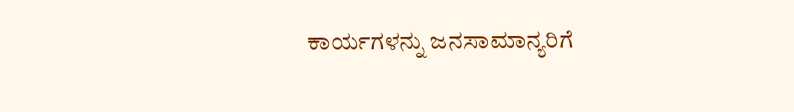ಕಾರ್ಯಗಳನ್ನು ಜನಸಾಮಾನ್ಯರಿಗೆ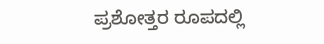ಪ್ರಶೋತ್ತರ ರೂಪದಲ್ಲಿ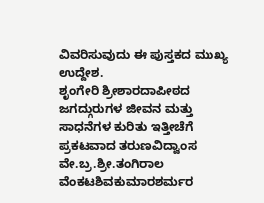ವಿವರಿಸುವುದು ಈ ಪುಸ್ತಕದ ಮುಖ್ಯ ಉದ್ದೇಶ.
ಶೃಂಗೇರಿ ಶ್ರೀಶಾರದಾಪೀಠದ ಜಗದ್ಗುರುಗಳ ಜೀವನ ಮತ್ತು ಸಾಧನೆಗಳ ಕುರಿತು ಇತ್ತೀಚೆಗೆ ಪ್ರಕಟವಾದ ತರುಣವಿದ್ವಾಂಸ ವೇ.ಬ್ರ.ಶ್ರೀ.ತಂಗಿರಾಲ ವೆಂಕಟಶಿವಕುಮಾರಶರ್ಮರ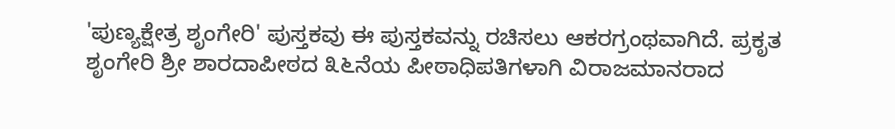'ಪುಣ್ಯಕ್ಷೇತ್ರ ಶೃಂಗೇರಿ' ಪುಸ್ತಕವು ಈ ಪುಸ್ತಕವನ್ನು ರಚಿಸಲು ಆಕರಗ್ರಂಥವಾಗಿದೆ. ಪ್ರಕೃತ ಶೃಂಗೇರಿ ಶ್ರೀ ಶಾರದಾಪೀಠದ ೩೬ನೆಯ ಪೀಠಾಧಿಪತಿಗಳಾಗಿ ವಿರಾಜಮಾನರಾದ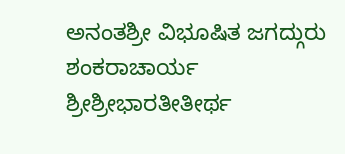ಅನಂತಶ್ರೀ ವಿಭೂಷಿತ ಜಗದ್ಗುರು ಶಂಕರಾಚಾರ್ಯ ಶ್ರೀಶ್ರೀಭಾರತೀತೀರ್ಥ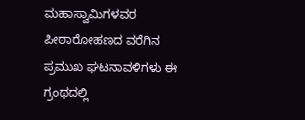ಮಹಾಸ್ವಾಮಿಗಳವರ ಪೀಠಾರೋಹಣದ ವರೆಗಿನ ಪ್ರಮುಖ ಘಟನಾವಳಿಗಳು ಈ ಗ್ರಂಥದಲ್ಲಿ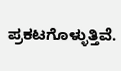ಪ್ರಕಟಗೊಳ್ಳುತ್ತಿವೆ.